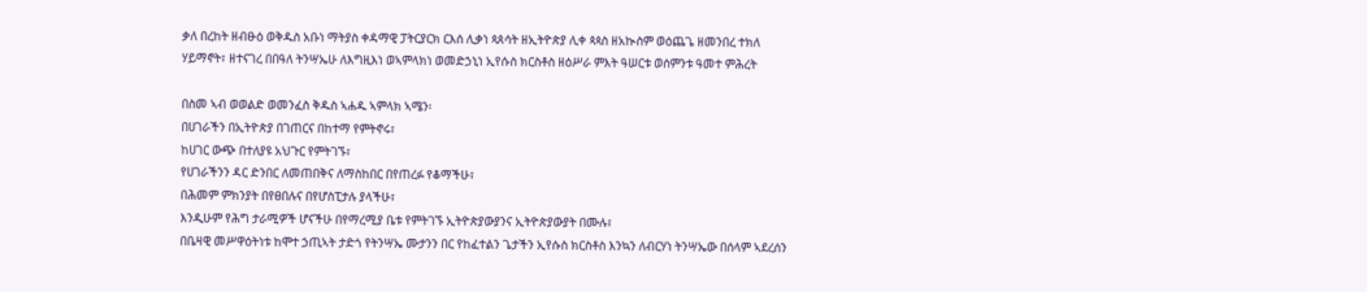ቃለ በረከት ዘብፁዕ ወቅዱስ አቡነ ማትያስ ቀዳማዊ ፓትርያርክ ርእሰ ሊቃነ ጳጰሳት ዘኢትዮጵያ ሊቀ ጳጳስ ዘአኲስም ወዕጨጌ ዘመንበረ ተክለ ሃይማኖት፣ ዘተናገረ በበዓለ ትንሣኤሁ ለእግዚእነ ወኣምላክነ ወመድኃኒነ ኢየሱስ ክርስቶስ ዘዕሥራ ምእት ዓሠርቱ ወሰምንቱ ዓመተ ምሕረት

በስመ ኣብ ወወልድ ወመንፈስ ቅዱስ ኣሐዱ ኣምላክ ኣሜን፡
በሀገራችን በኢትዮጵያ በገጠርና በከተማ የምትኖሩ፣
ከሀገር ውጭ በተለያዩ አህጉር የምትገኙ፣
የሀገራችንን ዳር ድንበር ለመጠበቅና ለማስከበር በየጠረፉ የቆማችሁ፣
በሕመም ምክንያት በየፀበሉና በየሆስፒታሉ ያላችሁ፣
እንዲሁም የሕግ ታራሚዎች ሆናችሁ በየማረሚያ ቤቱ የምትገኙ ኢትዮጵያውያንና ኢትዮጵያውያት በሙሉ፣
በቤዛዊ መሥዋዕትነቱ ከሞተ ኃጢኣት ታድጎ የትንሣኤ ሙታንን በር የከፈተልን ጌታችን ኢየሱስ ክርስቶስ እንኳን ለብርሃነ ትንሣኤው በሰላም ኣደረሰን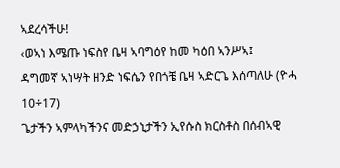ኣደረሳችሁ!
‹ወኣነ እሜጡ ነፍስየ ቤዛ ኣባግዕየ ከመ ካዕበ ኣንሥኣ፤
ዳግመኛ ኣነሣት ዘንድ ነፍሴን የበጎቼ ቤዛ ኣድርጌ እሰጣለሁ (ዮሓ 10÷17)
ጌታችን ኣምላካችንና መድኃኒታችን ኢየሱስ ክርስቶስ በሰብኣዊ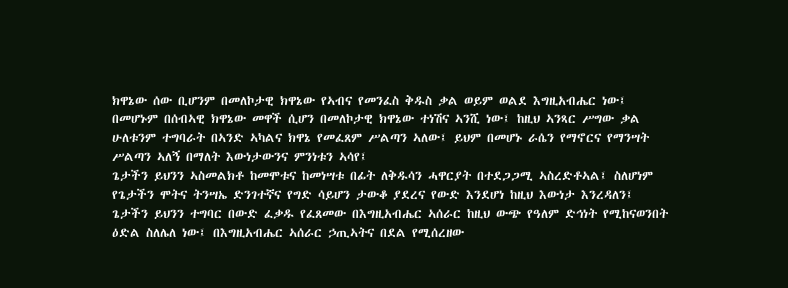ክዋኔው ሰው ቢሆንም በመለኮታዊ ክዋኔው የኣብና የመንፈስ ቅዱስ ቃል ወይም ወልደ እግዚአብሔር ነው፤
በመሆኑም በሰብኣዊ ክዋኔው መዋች ሲሆን በመለኮታዊ ክዋኔው ተነሽና ኣንሺ ነው፤ ከዚህ ኣንጻር ሥግው ቃል ሁለቱንም ተግባራት በኣንድ ኣካልና ክዋኔ የመፈጸም ሥልጣን ኣለው፤ ይህም በመሆኑ ራሴን የማኖርና የማንሣት ሥልጣን ኣለኝ በማለት እውነታውንና ምንነቱን ኣሳየ፤
ጌታችን ይህንን ኣስመልክቶ ከመሞቱና ከመነሣቱ በፊት ለቅዱሳን ሓዋርያት በተደጋጋሚ ኣስረድቶኣል፤ ስለሆነም የጌታችን ሞትና ትንሣኤ ድንገተኛና የግድ ሳይሆን ታውቆ ያደረና የውድ እንደሆነ ከዚህ እውነታ እንረዳለን፤
ጌታችን ይህንን ተግባር በውድ ፈቃዱ የፈጸመው በእግዚአብሔር ኣሰራር ከዚህ ውጭ የዓለም ድኅነት የሚከናወንበት ዕድል ስለሌለ ነው፤ በእግዚአብሔር ኣሰራር ኃጢኣትና በደል የሚሰረዘው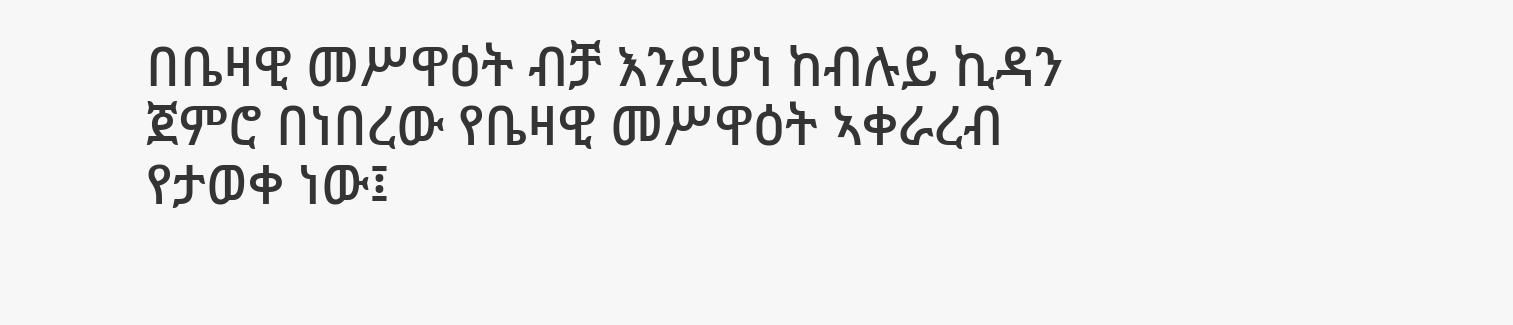በቤዛዊ መሥዋዕት ብቻ እንደሆነ ከብሉይ ኪዳን ጀምሮ በነበረው የቤዛዊ መሥዋዕት ኣቀራረብ የታወቀ ነው፤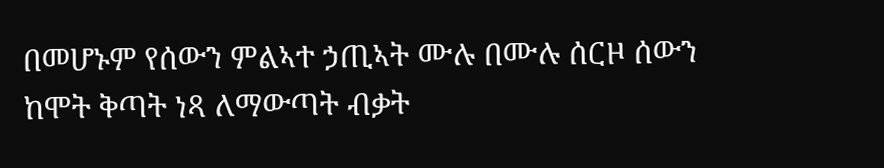በመሆኑም የሰውን ምልኣተ ኃጢኣት ሙሉ በሙሉ ሰርዞ ሰውን ከሞት ቅጣት ነጻ ለማውጣት ብቃት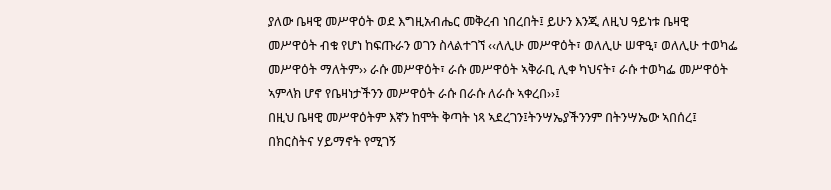ያለው ቤዛዊ መሥዋዕት ወደ እግዚአብሔር መቅረብ ነበረበት፤ ይሁን እንጂ ለዚህ ዓይነቱ ቤዛዊ መሥዋዕት ብቁ የሆነ ከፍጡራን ወገን ስላልተገኘ ‹‹ለሊሁ መሥዋዕት፣ ወለሊሁ ሠዋዒ፣ ወለሊሁ ተወካፌ መሥዋዕት ማለትም›› ራሱ መሥዋዕት፣ ራሱ መሥዋዕት ኣቅራቢ ሊቀ ካህናት፣ ራሱ ተወካፌ መሥዋዕት ኣምላክ ሆኖ የቤዛነታችንን መሥዋዕት ራሱ በራሱ ለራሱ ኣቀረበ››፤
በዚህ ቤዛዊ መሥዋዕትም እኛን ከሞት ቅጣት ነጻ ኣደረገን፤ትንሣኤያችንንም በትንሣኤው ኣበሰረ፤ በክርስትና ሃይማኖት የሚገኝ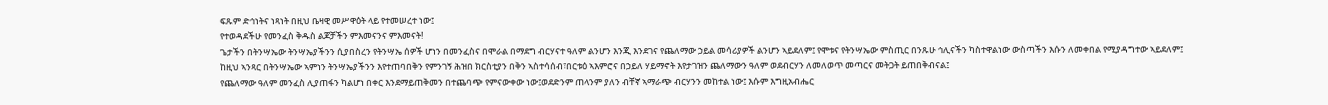ፍጹም ድኅነትና ነጻነት በዚህ ቤዛዊ መሥዋዕት ላይ የተመሠረተ ነው፤
የተወዳደችሁ የመንፈስ ቅዱስ ልጆቻችን ምእመናንና ምእመናት!
ጌታችን በትንሣኤው ትንሣኤያችንን ሲያበስረን የትንሣኤ ሰዎች ሆነን በመንፈስና በሞራል በማደግ ብርሃናተ ዓለም ልንሆን እንጂ እንደገና የጨለማው ኃይል መሳሪያዎች ልንሆን ኣይደለም፤ የሞቱና የትንሣኤው ምስጢር በንጹሁ ኅሊናችን ካስተዋልነው ውስጣችን እሱን ለመቀበል የሚያዳግተው ኣይደለም፤
ከዚህ ኣንጻር በትንሣኤው ኣምነን ትንሣኤያችንን እየተጠባበቅን የምንገኝ ሕዝበ ክርስቲያን በቅን ኣስተሳሰብ፣በርቱዕ ኣእምሮና በኃይለ ሃይማኖት እየታገዝን ጨለማውን ዓለም ወደብርሃን ለመለወጥ መጣርና መትጋት ይጠበቅብናል፤
የጨለማው ዓለም መንፈስ ሊያጠፋን ካልሆነ በቀር እንደማይጠቅመን በተጨባጭ የምናውቀው ነው፤ወደድንም ጠላንም ያለን ብቸኛ ኣማራጭ ብርሃንን መከተል ነው፤ እሱም እግዚአብሔር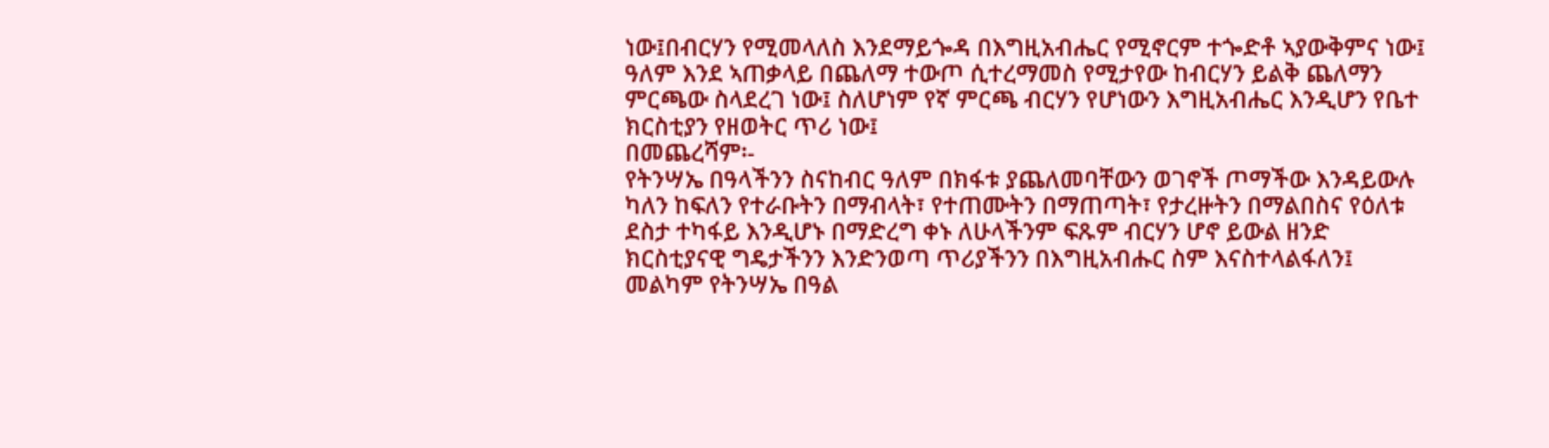ነው፤በብርሃን የሚመላለስ እንደማይጐዳ በእግዚአብሔር የሚኖርም ተጐድቶ ኣያውቅምና ነው፤
ዓለም እንደ ኣጠቃላይ በጨለማ ተውጦ ሲተረማመስ የሚታየው ከብርሃን ይልቅ ጨለማን ምርጫው ስላደረገ ነው፤ ስለሆነም የኛ ምርጫ ብርሃን የሆነውን እግዚአብሔር እንዲሆን የቤተ ክርስቲያን የዘወትር ጥሪ ነው፤
በመጨረሻም፡-
የትንሣኤ በዓላችንን ስናከብር ዓለም በክፋቱ ያጨለመባቸውን ወገኖች ጦማችው እንዳይውሉ ካለን ከፍለን የተራቡትን በማብላት፣ የተጠሙትን በማጠጣት፣ የታረዙትን በማልበስና የዕለቱ ደስታ ተካፋይ እንዲሆኑ በማድረግ ቀኑ ለሁላችንም ፍጹም ብርሃን ሆኖ ይውል ዘንድ ክርስቲያናዊ ግዴታችንን እንድንወጣ ጥሪያችንን በእግዚአብሑር ስም እናስተላልፋለን፤
መልካም የትንሣኤ በዓል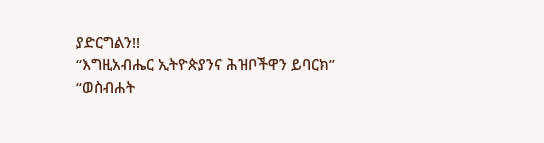ያድርግልን!!
“እግዚአብሔር ኢትዮጵያንና ሕዝቦችዋን ይባርክ”
“ወስብሐት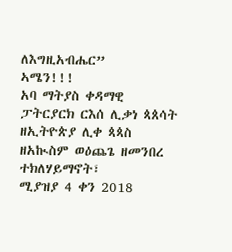ለእግዚአብሔር”
ኣሜን!!!
አባ ማትያስ ቀዳማዊ
ፓትርያርክ ርእሰ ሊቃነ ጳጰሳት ዘኢትዮጵያ ሊቀ ጳጳስ
ዘአኲስም ወዕጨጌ ዘመንበረ ተክለሃይማኖት፣
ሚያዝያ 4 ቀን 2018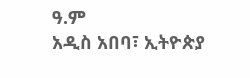ዓ.ም
አዲስ አበባ፣ ኢትዮጵያ